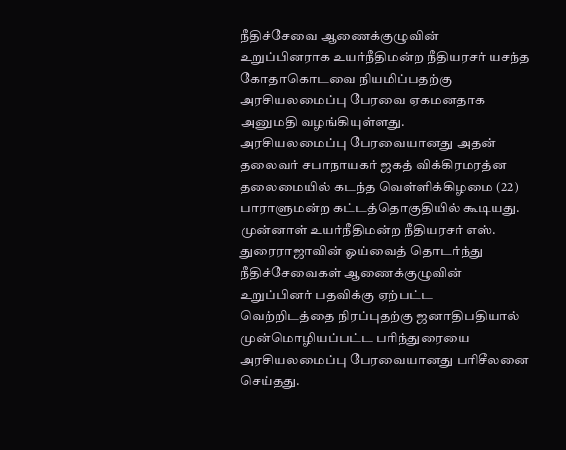நீதிச்சேவை ஆணைக்குழுவின் உறுப்பினராக உயர்நீதிமன்ற நீதியரசர் யசந்த கோதாகொடவை நியமிப்பதற்கு அரசியலமைப்பு பேரவை ஏகமனதாக அனுமதி வழங்கியுள்ளது.
அரசியலமைப்பு பேரவையானது அதன் தலைவர் சபாநாயகர் ஜகத் விக்கிரமரத்ன தலைமையில் கடந்த வெள்ளிக்கிழமை (22) பாராளுமன்ற கட்டத்தொகுதியில் கூடியது.
முன்னாள் உயர்நீதிமன்ற நீதியரசர் எஸ். துரைராஜாவின் ஓய்வைத் தொடர்ந்து நீதிச்சேவைகள் ஆணைக்குழுவின் உறுப்பினர் பதவிக்கு ஏற்பட்ட வெற்றிடத்தை நிரப்புதற்கு ஜனாதிபதியால் முன்மொழியப்பட்ட பரிந்துரையை அரசியலமைப்பு பேரவையானது பரிசீலனை செய்தது.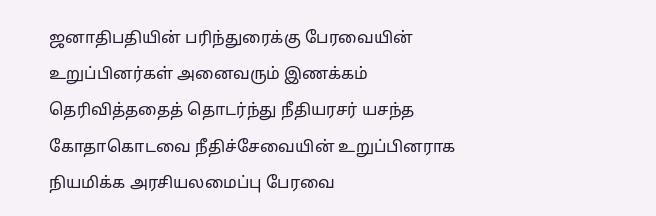ஜனாதிபதியின் பரிந்துரைக்கு பேரவையின் உறுப்பினர்கள் அனைவரும் இணக்கம் தெரிவித்ததைத் தொடர்ந்து நீதியரசர் யசந்த கோதாகொடவை நீதிச்சேவையின் உறுப்பினராக நியமிக்க அரசியலமைப்பு பேரவை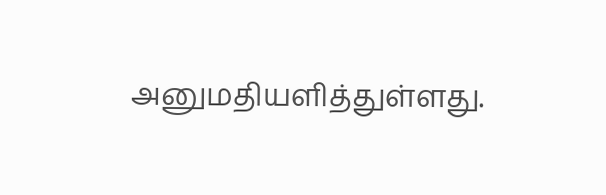அனுமதியளித்துள்ளது.